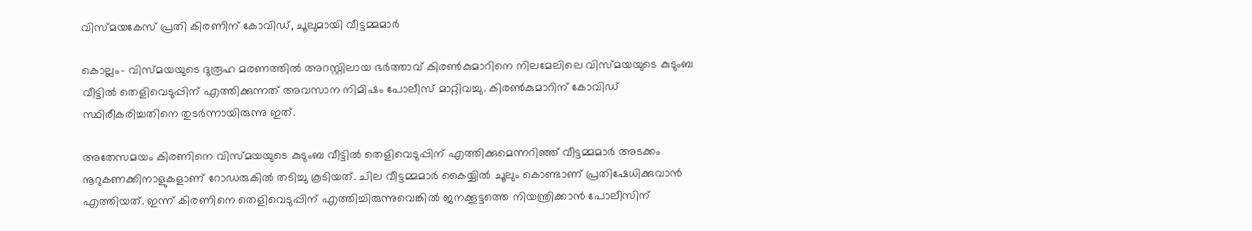വിസ്മയകേസ് പ്രതി കിരണിന് കോവിഡ്, ചൂലുമായി വീട്ടമ്മമാര്‍

കൊല്ലം- വിസ്മയയുടെ ദുരൂഹ മരണത്തില്‍ അറസ്റ്റിലായ ഭര്‍ത്താവ് കിരണ്‍കുമാറിനെ നിലമേലിലെ വിസ്മയയുടെ കുടുംബ വീട്ടില്‍ തെളിവെടുപ്പിന് എത്തിക്കുന്നത് അവസാന നിമിഷം പോലീസ് മാറ്റിവച്ചു. കിരണ്‍കുമാറിന് കോവിഡ് സ്ഥിരീകരിച്ചതിനെ തുടര്‍ന്നായിരുന്നു ഇത്.

അതേസമയം കിരണിനെ വിസ്മയയുടെ കുടുംബ വീട്ടില്‍ തെളിവെടുപ്പിന് എത്തിക്കുമെന്നറിഞ്ഞ് വീട്ടമ്മമാര്‍ അടക്കം നൂറുകണക്കിനാളുകളാണ് റോഡരുകില്‍ തടിച്ചു കൂടിയത്. ചില വീട്ടമ്മമാര്‍ കൈയ്യില്‍ ചൂലും കൊണ്ടാണ് പ്രതിഷേധിക്കുവാന്‍ എത്തിയത്. ഇന്ന് കിരണിനെ തെളിവെടുപ്പിന് എത്തിച്ചിരുന്നുവെങ്കില്‍ ജനക്കൂട്ടത്തെ നിയന്ത്രിക്കാന്‍ പോലീസിന്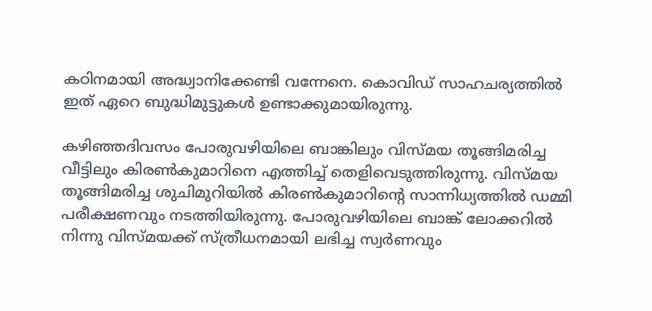കഠിനമായി അദ്ധ്വാനിക്കേണ്ടി വന്നേനെ. കൊവിഡ് സാഹചര്യത്തില്‍ ഇത് ഏറെ ബുദ്ധിമുട്ടുകള്‍ ഉണ്ടാക്കുമായിരുന്നു.

കഴിഞ്ഞദിവസം പോരുവഴിയിലെ ബാങ്കിലും വിസ്മയ തൂങ്ങിമരിച്ച വീട്ടിലും കിരണ്‍കുമാറിനെ എത്തിച്ച് തെളിവെടുത്തിരുന്നു. വിസ്മയ തൂങ്ങിമരിച്ച ശുചിമുറിയില്‍ കിരണ്‍കുമാറിന്റെ സാന്നിധ്യത്തില്‍ ഡമ്മി പരീക്ഷണവും നടത്തിയിരുന്നു. പോരുവഴിയിലെ ബാങ്ക് ലോക്കറില്‍ നിന്നു വിസ്മയക്ക് സ്ത്രീധനമായി ലഭിച്ച സ്വര്‍ണവും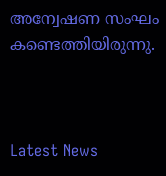അന്വേഷണ സംഘം കണ്ടെത്തിയിരുന്നു.



Latest News